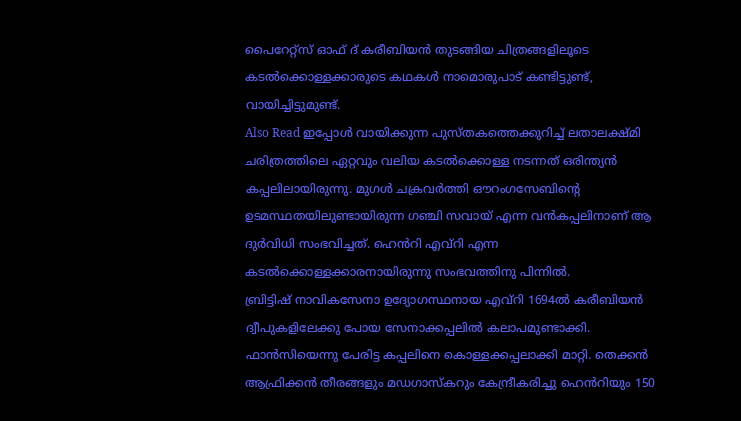പൈറേറ്റ്സ് ഓഫ് ദ് കരീബിയൻ തുടങ്ങിയ ചിത്രങ്ങളിലൂടെ കടൽക്കൊള്ളക്കാരുടെ കഥകൾ നാമൊരുപാട് കണ്ടിട്ടുണ്ട്, വായിച്ചിട്ടുമുണ്ട്.
Also Read ഇപ്പോൾ വായിക്കുന്ന പുസ്തകത്തെക്കുറിച്ച് ലതാലക്ഷ്മി
ചരിത്രത്തിലെ ഏറ്റവും വലിയ കടൽക്കൊള്ള നടന്നത് ഒരിന്ത്യൻ കപ്പലിലായിരുന്നു. മുഗൾ ചക്രവർത്തി ഔറംഗസേബിന്റെ ഉടമസ്ഥതയിലുണ്ടായിരുന്ന ഗഞ്ചി സവായ് എന്ന വൻകപ്പലിനാണ് ആ ദുർവിധി സംഭവിച്ചത്. ഹെൻറി എവ്റി എന്ന കടൽക്കൊള്ളക്കാരനായിരുന്നു സംഭവത്തിനു പിന്നിൽ.
ബ്രിട്ടിഷ് നാവികസേനാ ഉദ്യോഗസ്ഥനായ എവ്റി 1694ൽ കരീബിയൻ ദ്വീപുകളിലേക്കു പോയ സേനാക്കപ്പലിൽ കലാപമുണ്ടാക്കി. ഫാൻസിയെന്നു പേരിട്ട കപ്പലിനെ കൊള്ളക്കപ്പലാക്കി മാറ്റി. തെക്കൻ ആഫ്രിക്കൻ തീരങ്ങളും മഡഗാസ്കറും കേന്ദ്രീകരിച്ചു ഹെൻറിയും 150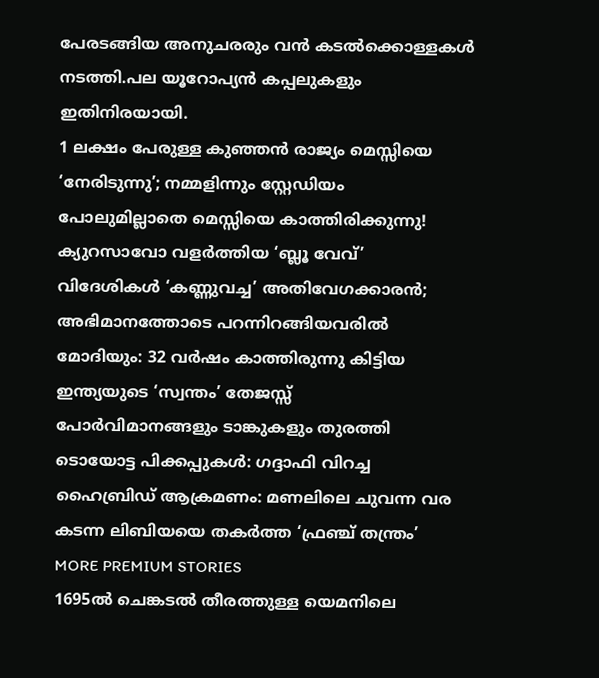പേരടങ്ങിയ അനുചരരും വൻ കടൽക്കൊള്ളകൾ നടത്തി.പല യൂറോപ്യൻ കപ്പലുകളും ഇതിനിരയായി.
1 ലക്ഷം പേരുള്ള കുഞ്ഞൻ രാജ്യം മെസ്സിയെ ‘നേരിടുന്നു’; നമ്മളിന്നും സ്റ്റേഡിയം പോലുമില്ലാതെ മെസ്സിയെ കാത്തിരിക്കുന്നു! ക്യുറസാവോ വളർത്തിയ ‘ബ്ലൂ വേവ്’
വിദേശികൾ ‘കണ്ണുവച്ച’ അതിവേഗക്കാരൻ; അഭിമാനത്തോടെ പറന്നിറങ്ങിയവരിൽ മോദിയും: 32 വർഷം കാത്തിരുന്നു കിട്ടിയ ഇന്ത്യയുടെ ‘സ്വന്തം’ തേജസ്സ്
പോർവിമാനങ്ങളും ടാങ്കുകളും തുരത്തി ടൊയോട്ട പിക്കപ്പുകൾ: ഗദ്ദാഫി വിറച്ച ഹൈബ്രിഡ് ആക്രമണം: മണലിലെ ചുവന്ന വര കടന്ന ലിബിയയെ തകർത്ത ‘ഫ്രഞ്ച് തന്ത്രം’
MORE PREMIUM STORIES
1695ൽ ചെങ്കടൽ തീരത്തുള്ള യെമനിലെ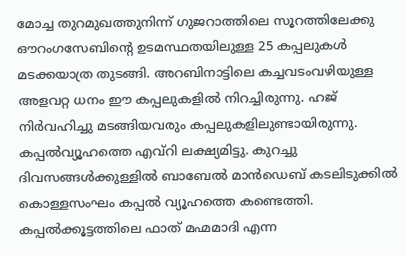മോച്ച തുറമുഖത്തുനിന്ന് ഗുജറാത്തിലെ സൂറത്തിലേക്കു ഔറംഗസേബിന്റെ ഉടമസ്ഥതയിലുള്ള 25 കപ്പലുകൾ മടക്കയാത്ര തുടങ്ങി. അറബിനാട്ടിലെ കച്ചവടംവഴിയുള്ള അളവറ്റ ധനം ഈ കപ്പലുകളിൽ നിറച്ചിരുന്നു. ഹജ് നിർവഹിച്ചു മടങ്ങിയവരും കപ്പലുകളിലുണ്ടായിരുന്നു. കപ്പൽവ്യൂഹത്തെ എവ്റി ലക്ഷ്യമിട്ടു. കുറച്ചു ദിവസങ്ങൾക്കുള്ളിൽ ബാബേൽ മാൻഡെബ് കടലിടുക്കിൽ കൊള്ളസംഘം കപ്പൽ വ്യൂഹത്തെ കണ്ടെത്തി.
കപ്പൽക്കൂട്ടത്തിലെ ഫാത് മഹ്മമാദി എന്ന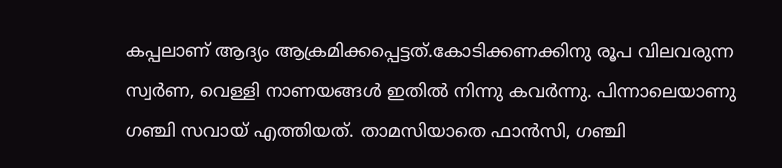കപ്പലാണ് ആദ്യം ആക്രമിക്കപ്പെട്ടത്.കോടിക്കണക്കിനു രൂപ വിലവരുന്ന സ്വർണ, വെള്ളി നാണയങ്ങൾ ഇതിൽ നിന്നു കവർന്നു. പിന്നാലെയാണു ഗഞ്ചി സവായ് എത്തിയത്. താമസിയാതെ ഫാൻസി, ഗഞ്ചി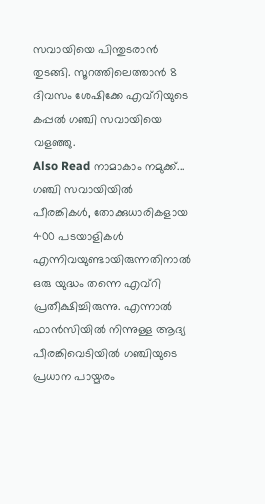സവായിയെ പിന്തുടരാൻ തുടങ്ങി. സൂറത്തിലെത്താൻ 8 ദിവസം ശേഷിക്കേ എവ്റിയുടെ കപ്പൽ ഗഞ്ചി സവായിയെ വളഞ്ഞു.
Also Read നാമാകാം നമുക്ക്...
ഗഞ്ചി സവായിയിൽ പീരങ്കികൾ, തോക്കുധാരികളായ 400 പടയാളികൾ എന്നിവയുണ്ടായിരുന്നതിനാൽ ഒരു യുദ്ധം തന്നെ എവ്റി പ്രതീക്ഷിച്ചിരുന്നു. എന്നാൽ ഫാൻസിയിൽ നിന്നുള്ള ആദ്യ പീരങ്കിവെടിയിൽ ഗഞ്ചിയുടെ പ്രധാന പായ്മരം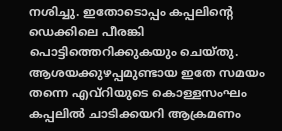നശിച്ചു. ഇതോടൊപ്പം കപ്പലിന്റെ ഡെക്കിലെ പീരങ്കി പൊട്ടിത്തെറിക്കുകയും ചെയ്തു. ആശയക്കുഴപ്പമുണ്ടായ ഇതേ സമയം തന്നെ എവ്റിയുടെ കൊള്ളസംഘം കപ്പലിൽ ചാടിക്കയറി ആക്രമണം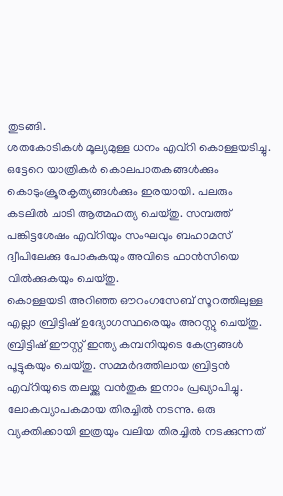തുടങ്ങി.
ശതകോടികൾ മൂല്യമുള്ള ധനം എവ്റി കൊള്ളയടിച്ചു. ഒട്ടേറെ യാത്രികർ കൊലപാതകങ്ങൾക്കും കൊടുംക്രൂരകൃത്യങ്ങൾക്കും ഇരയായി. പലരും കടലിൽ ചാടി ആത്മഹത്യ ചെയ്തു. സമ്പത്ത് പങ്കിട്ടശേഷം എവ്റിയും സംഘവും ബഹാമസ് ദ്വീപിലേക്കു പോകുകയും അവിടെ ഫാൻസിയെ വിൽക്കുകയും ചെയ്തു.
കൊള്ളയടി അറിഞ്ഞ ഔറംഗസേബ് സൂറത്തിലുള്ള എല്ലാ ബ്രിട്ടിഷ് ഉദ്യോഗസ്ഥരെയും അറസ്റ്റു ചെയ്തു. ബ്രിട്ടിഷ് ഈസ്റ്റ് ഇന്ത്യ കമ്പനിയുടെ കേന്ദ്രങ്ങൾ പൂട്ടുകയും ചെയ്തു. സമ്മർദത്തിലായ ബ്രിട്ടൻ എവ്റിയുടെ തലയ്ക്കു വൻതുക ഇനാം പ്രഖ്യാപിച്ചു. ലോകവ്യാപകമായ തിരച്ചിൽ നടന്നു. ഒരു വ്യക്തിക്കായി ഇത്രയും വലിയ തിരച്ചിൽ നടക്കുന്നത്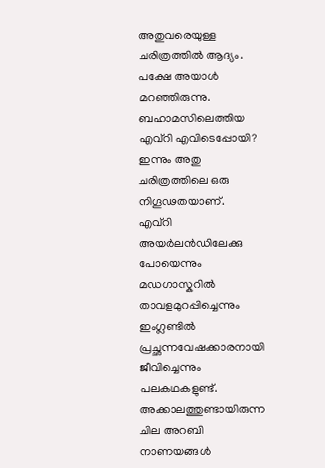അതുവരെയുള്ള ചരിത്രത്തിൽ ആദ്യം. പക്ഷേ അയാൾ മറഞ്ഞിരുന്നു. ബഹാമസിലെത്തിയ എവ്റി എവിടെപ്പോയി? ഇന്നും അതു ചരിത്രത്തിലെ ഒരു നിഗൂഢതയാണ്.
എവ്റി അയർലൻഡിലേക്കു പോയെന്നും മഡഗാസ്കറിൽ താവളമുറപ്പിച്ചെന്നും ഇംഗ്ലണ്ടിൽ പ്രച്ഛന്നവേഷക്കാരനായി ജീവിച്ചെന്നും പലകഥകളുണ്ട്. അക്കാലത്തുണ്ടായിരുന്ന ചില അറബി നാണയങ്ങൾ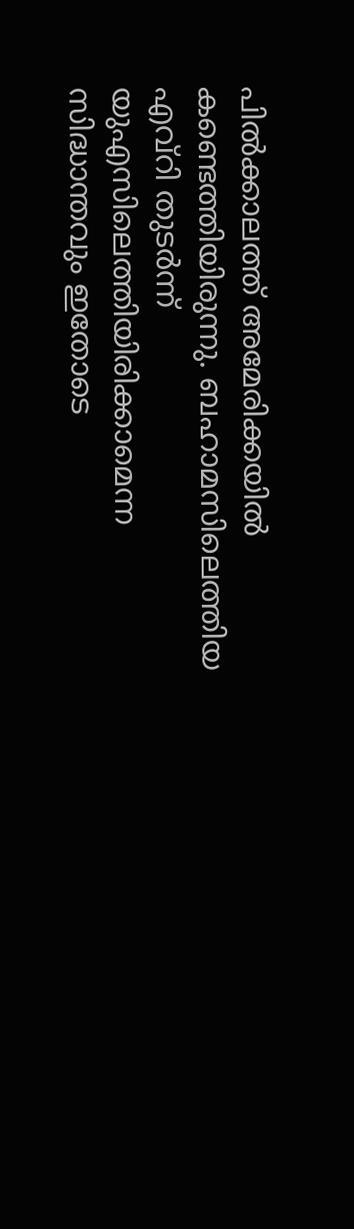പിൽക്കാലത്ത് അമേരിക്കയിൽ കണ്ടെത്തിയിരുന്നു. ബഹാമസിലെത്തിയ എവ്റി തുടർന്ന് യുഎസിലെത്തിയിരിക്കാമെന്ന സിദ്ധാന്തവും ഇതോടെ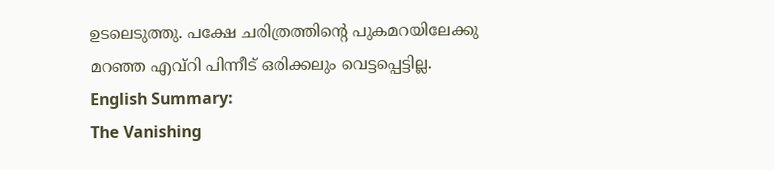ഉടലെടുത്തു. പക്ഷേ ചരിത്രത്തിന്റെ പുകമറയിലേക്കു മറഞ്ഞ എവ്റി പിന്നീട് ഒരിക്കലും വെട്ടപ്പെട്ടില്ല. English Summary:
The Vanishing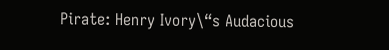Pirate: Henry Ivory\“s Audacious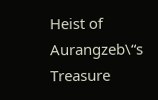Heist of Aurangzeb\“s Treasure